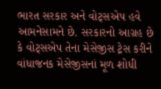ભારત સરકાર અને વોટ્સએપ હવે આમનેસામને છે. સરકારનો આગ્રહ છે કે વોટ્સએપ તેના મેસેજીસ ટ્રેસ કરીને વાંધાજનક મેસેજીસનાં મૂળ શોધી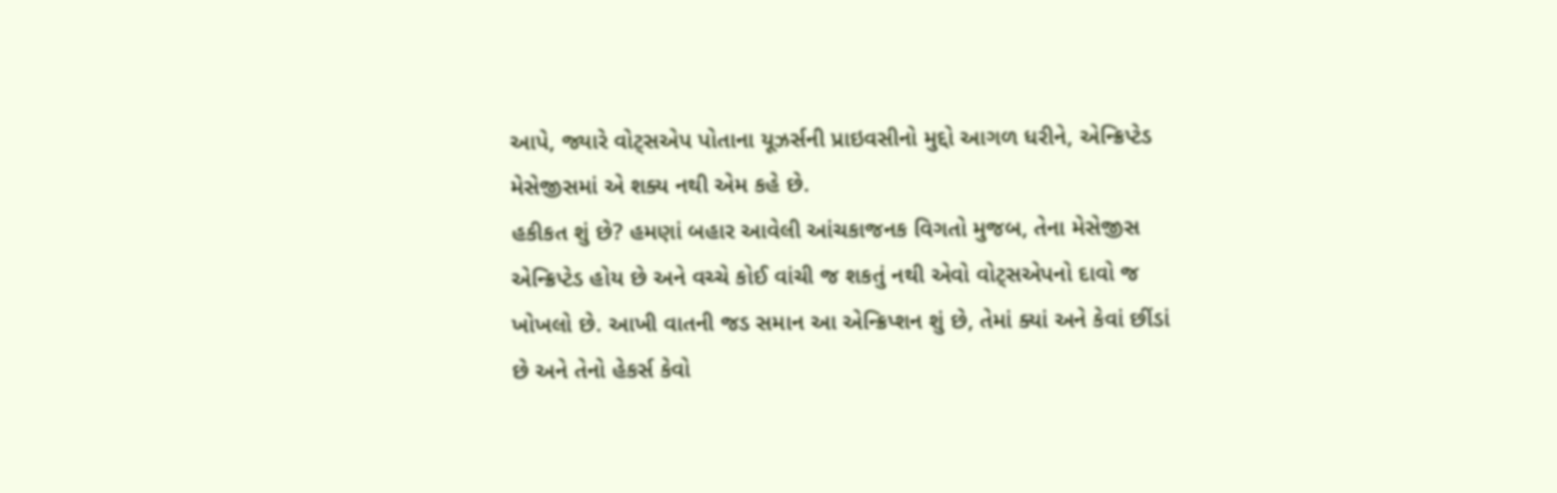આપે, જ્યારે વોટ્સએપ પોતાના યૂઝર્સની પ્રાઇવસીનો મુદ્દો આગળ ધરીને, એન્ક્રિપ્ટેડ મેસેજીસમાં એ શક્ય નથી એમ કહે છે.
હકીકત શું છે? હમણાં બહાર આવેલી આંચકાજનક વિગતો મુજબ, તેના મેસેજીસ એન્ક્રિપ્ટેડ હોય છે અને વચ્ચે કોઈ વાંચી જ શકતું નથી એવો વોટ્સએપનો દાવો જ ખોખલો છે. આખી વાતની જડ સમાન આ એન્ક્રિપ્શન શું છે, તેમાં ક્યાં અને કેવાં છીંડાં છે અને તેનો હેકર્સ કેવો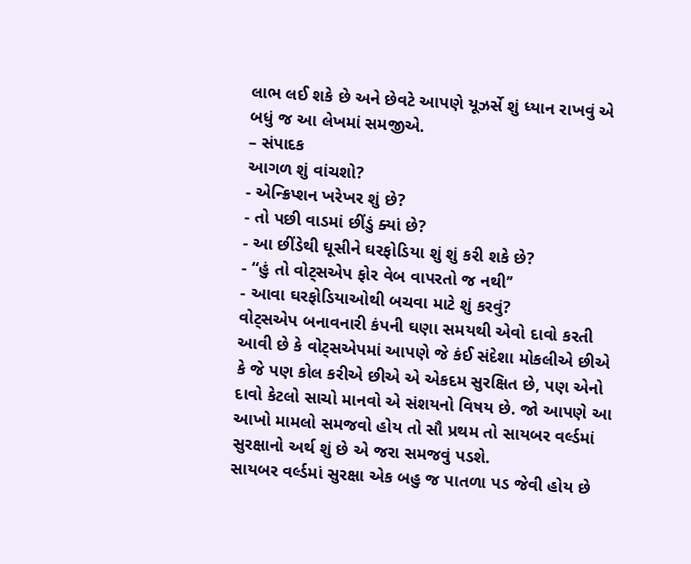લાભ લઈ શકે છે અને છેવટે આપણે યૂઝર્સે શું ધ્યાન રાખવું એ બધું જ આ લેખમાં સમજીએ.
– સંપાદક
આગળ શું વાંચશો?
- એન્ક્રિપ્શન ખરેખર શું છે?
- તો પછી વાડમાં છીંડું ક્યાં છે?
- આ છીંડેથી ઘૂસીને ઘરફોડિયા શું શું કરી શકે છે?
- “હું તો વોટ્સએપ ફોર વેબ વાપરતો જ નથી’’
- આવા ઘરફોડિયાઓથી બચવા માટે શું કરવું?
વોટ્સએપ બનાવનારી કંપની ઘણા સમયથી એવો દાવો કરતી આવી છે કે વોટ્સએપમાં આપણે જે કંઈ સંદેશા મોકલીએ છીએ કે જે પણ કોલ કરીએ છીએ એ એકદમ સુરક્ષિત છે, પણ એનો દાવો કેટલો સાચો માનવો એ સંશયનો વિષય છે. જો આપણે આ આખો મામલો સમજવો હોય તો સૌ પ્રથમ તો સાયબર વર્લ્ડમાં સુરક્ષાનો અર્થ શું છે એ જરા સમજવું પડશે.
સાયબર વર્લ્ડમાં સુરક્ષા એક બહુ જ પાતળા પડ જેવી હોય છે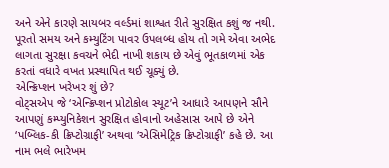અને એને કારણે સાયબર વર્લ્ડમાં શાશ્વત રીતે સુરક્ષિત કશું જ નથી. પૂરતો સમય અને કમ્યુટિંગ પાવર ઉપલબ્ધ હોય તો ગમે એવા અભેદ લાગતા સુરક્ષા કવચને ભેદી નાખી શકાય છે એવું ભૂતકાળમાં એક કરતાં વધારે વખત પ્રસ્થાપિત થઈ ચૂક્યું છે.
એન્ક્રિપ્શન ખરેખર શું છે?
વોટ્સએપ જે ‘એન્ક્રિપ્શન પ્રોટોકોલ સ્યૂટ’ને આધારે આપણને સૌને આપણું કમ્પ્યુનિકેશન સુરક્ષિત હોવાનો અહેસાસ આપે છે એને ‘પબ્લિક-કી ક્રિપ્ટોગ્રાફી’ અથવા ‘એસિમેટ્રિક ક્રિપ્ટોગ્રાફી’ કહે છે. આ નામ ભલે ભારેખમ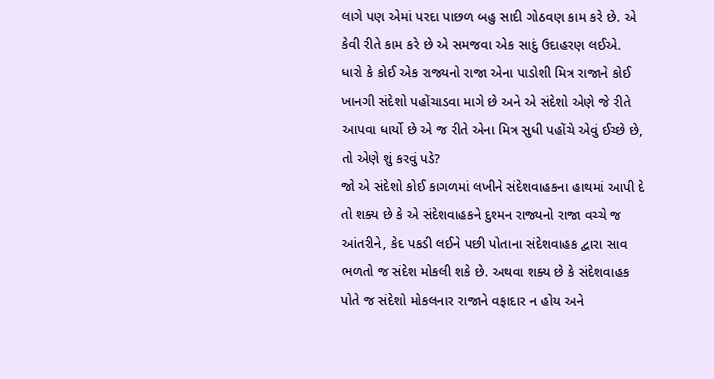લાગે પણ એમાં પરદા પાછળ બહુ સાદી ગોઠવણ કામ કરે છે. એ કેવી રીતે કામ કરે છે એ સમજવા એક સાદું ઉદાહરણ લઈએ.
ધારો કે કોઈ એક રાજ્યનો રાજા એના પાડોશી મિત્ર રાજાને કોઈ ખાનગી સંદેશો પહોંચાડવા માગે છે અને એ સંદેશો એણે જે રીતે આપવા ધાર્યો છે એ જ રીતે એના મિત્ર સુધી પહોંચે એવું ઈચ્છે છે, તો એણે શું કરવું પડે?
જો એ સંદેશો કોઈ કાગળમાં લખીને સંદેશવાહકના હાથમાં આપી દે તો શક્ય છે કે એ સંદેશવાહકને દુશ્મન રાજ્યનો રાજા વચ્ચે જ આંતરીને, કેદ પકડી લઈને પછી પોતાના સંદેશવાહક દ્વારા સાવ ભળતો જ સંદેશ મોકલી શકે છે. અથવા શક્ય છે કે સંદેશવાહક પોતે જ સંદેશો મોકલનાર રાજાને વફાદાર ન હોય અને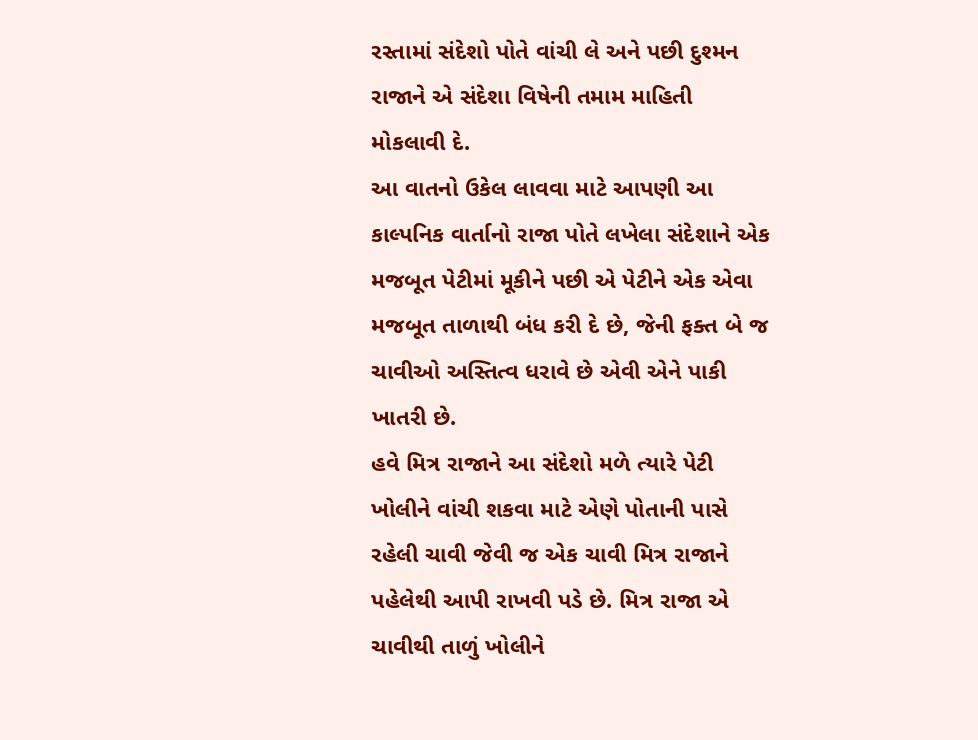રસ્તામાં સંદેશો પોતે વાંચી લે અને પછી દુશ્મન રાજાને એ સંદેશા વિષેની તમામ માહિતી મોકલાવી દે.
આ વાતનો ઉકેલ લાવવા માટે આપણી આ કાલ્પનિક વાર્તાનો રાજા પોતે લખેલા સંદેશાને એક મજબૂત પેટીમાં મૂકીને પછી એ પેટીને એક એવા મજબૂત તાળાથી બંધ કરી દે છે, જેની ફક્ત બે જ ચાવીઓ અસ્તિત્વ ધરાવે છે એવી એને પાકી ખાતરી છે.
હવે મિત્ર રાજાને આ સંદેશો મળે ત્યારે પેટી ખોલીને વાંચી શકવા માટે એણે પોતાની પાસે રહેલી ચાવી જેવી જ એક ચાવી મિત્ર રાજાને પહેલેથી આપી રાખવી પડે છે. મિત્ર રાજા એ ચાવીથી તાળું ખોલીને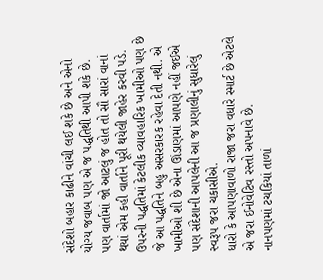સંદેશો બહાર કાઢીને વાંચી લઈ શકે છે અને એનો યોગ્ય જવાબ પણ એ જ પદ્ધતિથી આપી શકે છે.
પણ વાર્તામાં જો આટલું જ હોત તો સૌ સારાં વાનાં થયાં એમ કહી વાર્તાને પૂરી થયેલી જાહેર કરવી પડે.
ઉપરની પદ્ધતિમાં કેટલીક વ્યાવહારિક ખામીઓ પણ છે જે આ પદ્ધતિને બહુ અસરકારક રહેવા દેતી નથી. એ ખામીઓ શી છે એના ઊંડાણમાં આપણે નહીં જઈએ પણ સંદેશાની આપલેની આ જ પ્રણાલીનું સુધારેલું સ્વરૂપ જરા ચકાસીએ.
ધારો કે આપણાવાળો રાજા જરા વધારે સ્માર્ટ છે એટલે એ જરા ઈનોવેટિવ રસ્તો અપનાવે છે.
નાનપણમાં ટચકિયાં તાળાં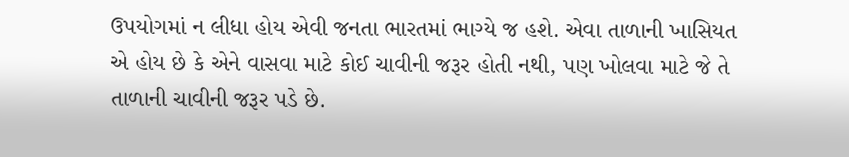ઉપયોગમાં ન લીધા હોય એવી જનતા ભારતમાં ભાગ્યે જ હશે. એવા તાળાની ખાસિયત એ હોય છે કે એને વાસવા માટે કોઈ ચાવીની જરૂર હોતી નથી, પણ ખોલવા માટે જે તે તાળાની ચાવીની જરૂર પડે છે.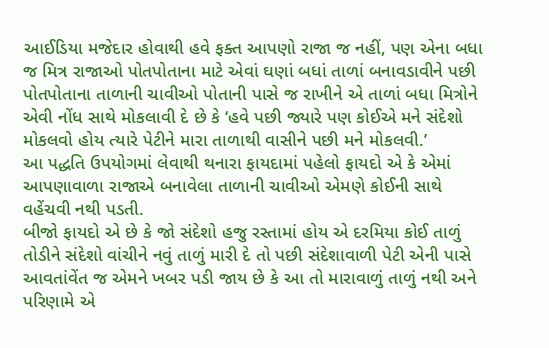આઈડિયા મજેદાર હોવાથી હવે ફક્ત આપણો રાજા જ નહીં, પણ એના બધા જ મિત્ર રાજાઓ પોતપોતાના માટે એવાં ઘણાં બધાં તાળાં બનાવડાવીને પછી પોતપોતાના તાળાની ચાવીઓ પોતાની પાસે જ રાખીને એ તાળાં બધા મિત્રોને એવી નોંધ સાથે મોકલાવી દે છે કે ‘હવે પછી જ્યારે પણ કોઈએ મને સંદેશો મોકલવો હોય ત્યારે પેટીને મારા તાળાથી વાસીને પછી મને મોકલવી.’
આ પદ્ધતિ ઉપયોગમાં લેવાથી થનારા ફાયદામાં પહેલો ફાયદો એ કે એમાં આપણાવાળા રાજાએ બનાવેલા તાળાની ચાવીઓ એમણે કોઈની સાથે વહેંચવી નથી પડતી.
બીજો ફાયદો એ છે કે જો સંદેશો હજુ રસ્તામાં હોય એ દરમિયા કોઈ તાળું તોડીને સંદેશો વાંચીને નવું તાળું મારી દે તો પછી સંદેશાવાળી પેટી એની પાસે આવતાંવેંત જ એમને ખબર પડી જાય છે કે આ તો મારાવાળું તાળું નથી અને પરિણામે એ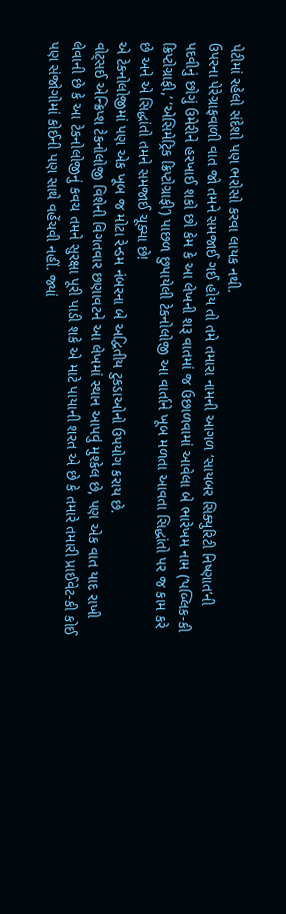પેટીમાં રહેલો સંદેશો પણ ભરોસો કરવા લાયક નથી.
ઉપરના પેરેગ્રાફવાળી વાત જો તમને સમજાઈ ગઈ હોય તો તમે તમારા નામની આગળ ‘સાયબર સિક્યુરિટી નિષ્ણાત’ની પદવીનું છોગું ઉમેરીને હરખાઈ શકો છો કેમ કે આ લેખની શરૂ વાતમાં જ ઉછાળવામાં આવેલા બે ભારેખમ નામ (‘પબ્લિક-કી ક્રિપ્ટોગ્રાફી,’ ‘એસિમેટ્રિક ક્રિપ્ટોગ્રાફી’) પાછળ છુપાયેલી ટેકનોલોજી આ વાર્તાને ખૂબ મળતા આવતા સિદ્ધાંતો પર જ કામ કરે છે અને એ સિદ્ધાંતો તમને સમજાઈ ચૂક્યા છે!
એ ટેકનોલોજીમાં પણ એક ખૂબ જ મોટા રેન્ડમ નંબરના બે અદ્વિતીય ટુકડાઓનો ઉપયોગ કરાય છે.
વોટ્સઈ એન્ક્રિપ્શ ટેકનોલોજી વિશેની વિગતવાર છણાવટને આ લેખમાં સ્થાન આપવું મુશ્કેલ છે, પણ એક વાત યાદ રાખી લેવાની છે કે આ ટેકનોલોજીનું કવચ તમને સુરક્ષા પૂરી પાડી શકે એ માટે પાયાની શરત એ છે કે તમારે તમારી પ્રાઈવેટ-કી કોઈ પણ સંજોગોમાં કોઈની પણ સાથે વહેંચવી નહીં. જ્યાં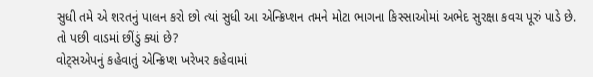સુધી તમે એ શરતનું પાલન કરો છો ત્યાં સુધી આ એન્ક્રિપ્શન તમને મોટા ભાગના કિસ્સાઓમાં અભેદ સુરક્ષા કવચ પૂરું પાડે છે.
તો પછી વાડમાં છીંડું ક્યાં છે?
વોટ્સએપનું કહેવાતું એન્ક્રિપ્શ ખરેખર કહેવામાં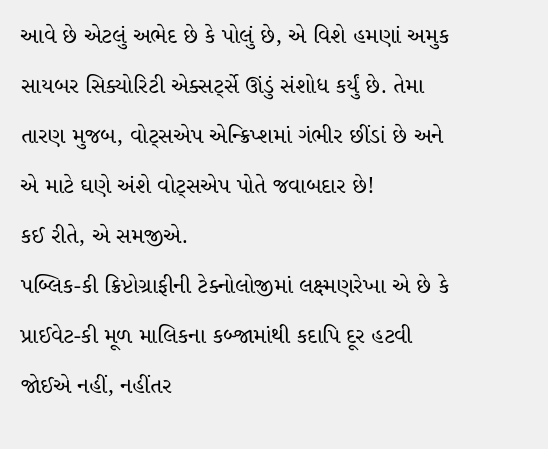આવે છે એટલું અભેદ છે કે પોલું છે, એ વિશે હમણાં અમુક સાયબર સિક્યોરિટી એક્સર્ટ્સે ઊંડું સંશોધ કર્યું છે. તેમા તારણ મુજબ, વોટ્સએપ એન્ક્રિપ્શમાં ગંભીર છીંડાં છે અને એ માટે ઘણે અંશે વોટ્સએપ પોતે જવાબદાર છે!
કઈ રીતે, એ સમજીએ.
પબ્લિક-કી ક્રિપ્ટોગ્રાફીની ટેક્નોલોજીમાં લક્ષ્મણરેખા એ છે કે પ્રાઈવેટ-કી મૂળ માલિકના કબ્જામાંથી કદાપિ દૂર હટવી જોઈએ નહીં, નહીંતર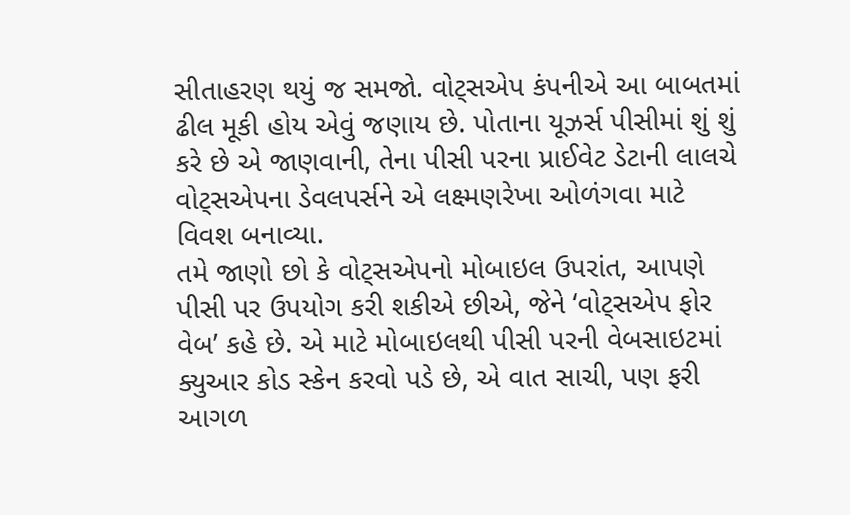સીતાહરણ થયું જ સમજો. વોટ્સએપ કંપનીએ આ બાબતમાં ઢીલ મૂકી હોય એવું જણાય છે. પોતાના યૂઝર્સ પીસીમાં શું શું કરે છે એ જાણવાની, તેના પીસી પરના પ્રાઈવેટ ડેટાની લાલચે વોટ્સએપના ડેવલપર્સને એ લક્ષ્મણરેખા ઓળંગવા માટે વિવશ બનાવ્યા.
તમે જાણો છો કે વોટ્સએપનો મોબાઇલ ઉપરાંત, આપણે પીસી પર ઉપયોગ કરી શકીએ છીએ, જેને ‘વોટ્સએપ ફોર વેબ’ કહે છે. એ માટે મોબાઇલથી પીસી પરની વેબસાઇટમાં ક્યુઆર કોડ સ્કેન કરવો પડે છે, એ વાત સાચી, પણ ફરી આગળ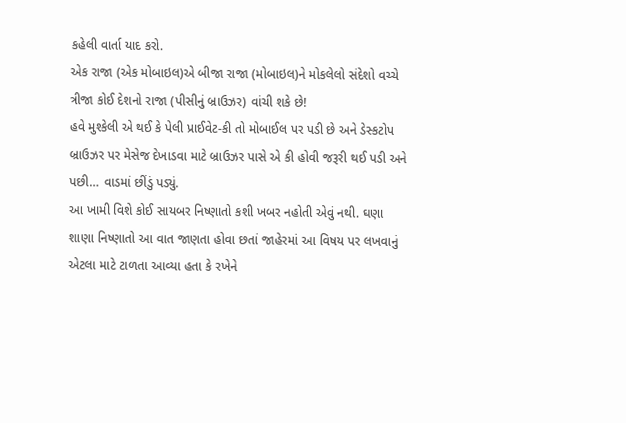કહેલી વાર્તા યાદ કરો.
એક રાજા (એક મોબાઇલ)એ બીજા રાજા (મોબાઇલ)ને મોકલેલો સંદેશો વચ્ચે ત્રીજા કોઈ દેશનો રાજા (પીસીનું બ્રાઉઝર) વાંચી શકે છે!
હવે મુશ્કેલી એ થઈ કે પેલી પ્રાઈવેટ-કી તો મોબાઈલ પર પડી છે અને ડેસ્કટોપ બ્રાઉઝર પર મેસેજ દેખાડવા માટે બ્રાઉઝર પાસે એ કી હોવી જરૂરી થઈ પડી અને પછી… વાડમાં છીંડું પડ્યું.
આ ખામી વિશે કોઈ સાયબર નિષ્ણાતો કશી ખબર નહોતી એવું નથી. ઘણા શાણા નિષ્ણાતો આ વાત જાણતા હોવા છતાં જાહેરમાં આ વિષય પર લખવાનું એટલા માટે ટાળતા આવ્યા હતા કે રખેને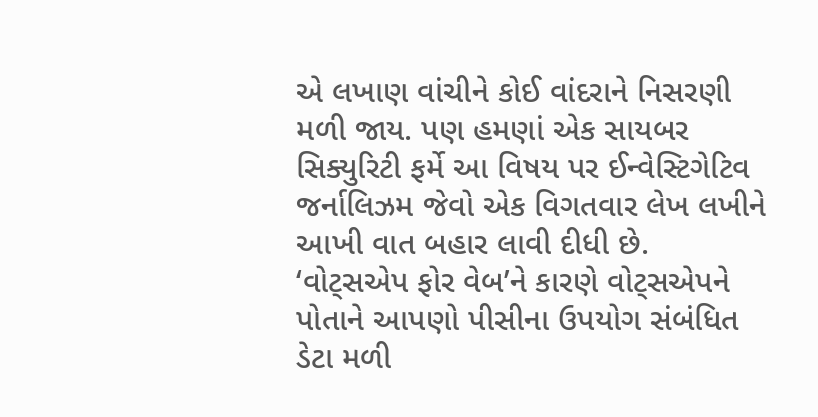એ લખાણ વાંચીને કોઈ વાંદરાને નિસરણી મળી જાય. પણ હમણાં એક સાયબર સિક્યુરિટી ફર્મે આ વિષય પર ઈન્વેસ્ટિગેટિવ જર્નાલિઝમ જેવો એક વિગતવાર લેખ લખીને આખી વાત બહાર લાવી દીધી છે.
‘વોટ્સએપ ફોર વેબ’ને કારણે વોટ્સએપને પોતાને આપણો પીસીના ઉપયોગ સંબંધિત ડેટા મળી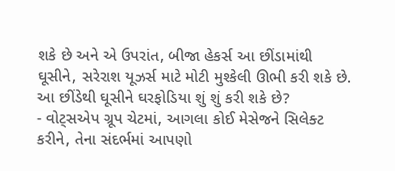શકે છે અને એ ઉપરાંત, બીજા હેકર્સ આ છીંડામાંથી ઘૂસીને, સરેરાશ યૂઝર્સ માટે મોટી મુશ્કેલી ઊભી કરી શકે છે.
આ છીંડેથી ઘૂસીને ઘરફોડિયા શું શું કરી શકે છે?
- વોટ્સએપ ગ્રૂપ ચેટમાં, આગલા કોઈ મેસેજને સિલેક્ટ કરીને, તેના સંદર્ભમાં આપણો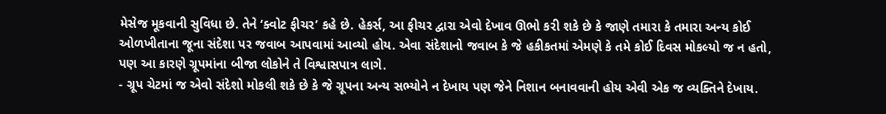મેસેજ મૂકવાની સુવિધા છે. તેને ‘ક્વોટ ફીચર’ કહે છે. હેકર્સ, આ ફીચર દ્વારા એવો દેખાવ ઊભો કરી શકે છે કે જાણે તમારા કે તમારા અન્ય કોઈ ઓળખીતાના જૂના સંદેશા પર જવાબ આપવામાં આવ્યો હોય. એવા સંદેશાનો જવાબ કે જે હકીકતમાં એમણે કે તમે કોઈ દિવસ મોકલ્યો જ ન હતો, પણ આ કારણે ગ્રૂપમાંના બીજા લોકોને તે વિશ્વાસપાત્ર લાગે.
- ગ્રૂપ ચેટમાં જ એવો સંદેશો મોકલી શકે છે કે જે ગ્રૂપના અન્ય સભ્યોને ન દેખાય પણ જેને નિશાન બનાવવાની હોય એવી એક જ વ્યક્તિને દેખાય.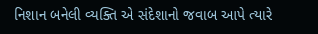નિશાન બનેલી વ્યક્તિ એ સંદેશાનો જવાબ આપે ત્યારે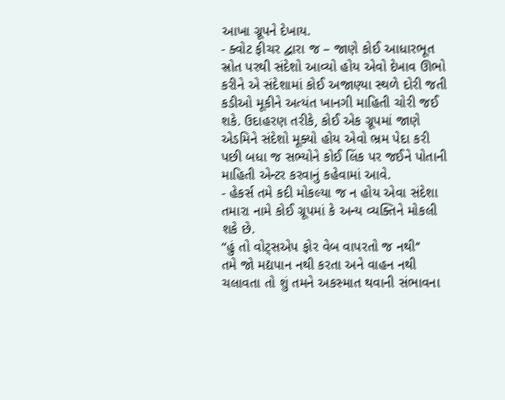આખા ગ્રૂપને દેખાય.
- ક્વોટ ફીચર દ્વારા જ – જાણે કોઈ આધારભૂત સ્રોત પરથી સંદેશો આવ્યો હોય એવો દેખાવ ઊભો કરીને એ સંદેશામાં કોઈ અજાણ્યા સ્થળે દોરી જતી કડીઓ મૂકીને અત્યંત ખાનગી માહિતી ચોરી જઈ શકે. ઉદાહરણ તરીકે, કોઈ એક ગ્રૂપમાં જાણે એડમિને સંદેશો મૂક્યો હોય એવો ભ્રમ પેદા કરી પછી બધા જ સભ્યોને કોઈ લિંક પર જઈને પોતાની માહિતી એન્ટર કરવાનું કહેવામાં આવે.
- હેકર્સ તમે કદી મોકલ્યા જ ન હોય એવા સંદેશા તમારા નામે કોઈ ગ્રૂપમાં કે અન્ય વ્યક્તિને મોકલી શકે છે.
“હું તો વોટ્સએપ ફોર વેબ વાપરતો જ નથી‘‘
તમે જો મદ્યપાન નથી કરતા અને વાહન નથી ચલાવતા તો શું તમને અકસ્માત થવાની સંભાવના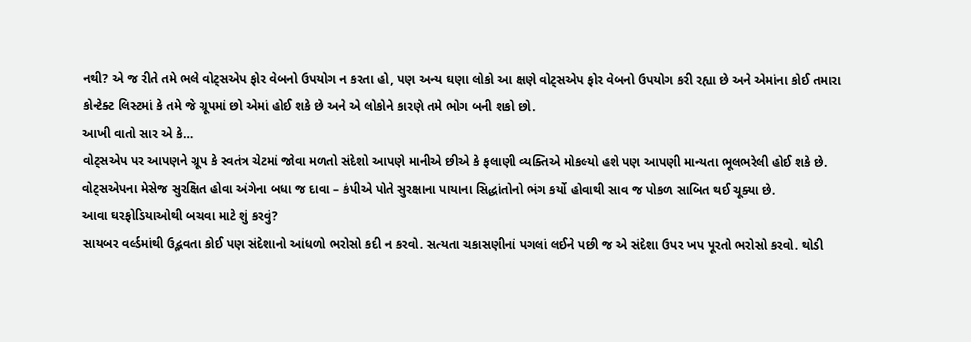નથી? એ જ રીતે તમે ભલે વોટ્સએપ ફોર વેબનો ઉપયોગ ન કરતા હો, પણ અન્ય ઘણા લોકો આ ક્ષણે વોટ્સએપ ફોર વેબનો ઉપયોગ કરી રહ્યા છે અને એમાંના કોઈ તમારા કોન્ટેક્ટ લિસ્ટમાં કે તમે જે ગ્રૂપમાં છો એમાં હોઈ શકે છે અને એ લોકોને કારણે તમે ભોગ બની શકો છો.
આખી વાતો સાર એ કે…
વોટ્સએપ પર આપણને ગ્રૂપ કે સ્વતંત્ર ચેટમાં જોવા મળતો સંદેશો આપણે માનીએ છીએ કે ફલાણી વ્યક્તિએ મોકલ્યો હશે પણ આપણી માન્યતા ભૂલભરેલી હોઈ શકે છે. વોટ્સએપના મેસેજ સુરક્ષિત હોવા અંગેના બધા જ દાવા – કંપીએ પોતે સુરક્ષાના પાયાના સિદ્ધાંતોનો ભંગ કર્યો હોવાથી સાવ જ પોકળ સાબિત થઈ ચૂક્યા છે.
આવા ઘરફોડિયાઓથી બચવા માટે શું કરવું?
સાયબર વર્લ્ડમાંથી ઉદ્ભવતા કોઈ પણ સંદેશાનો આંધળો ભરોસો કદી ન કરવો. સત્યતા ચકાસણીનાં પગલાં લઈને પછી જ એ સંદેશા ઉપર ખપ પૂરતો ભરોસો કરવો. થોડી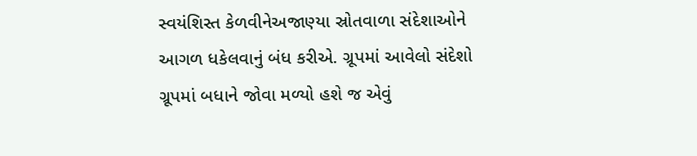સ્વયંશિસ્ત કેળવીનેઅજાણ્યા સ્રોતવાળા સંદેશાઓને આગળ ધકેલવાનું બંધ કરીએ. ગ્રૂપમાં આવેલો સંદેશો ગ્રૂપમાં બધાને જોવા મળ્યો હશે જ એવું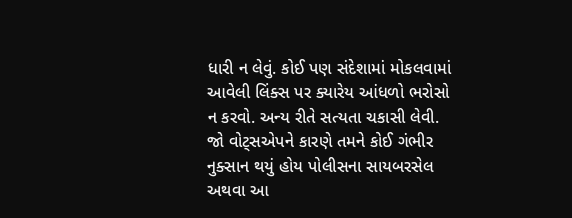ધારી ન લેવું. કોઈ પણ સંદેશામાં મોકલવામાં આવેલી લિંક્સ પર ક્યારેય આંધળો ભરોસો ન કરવો. અન્ય રીતે સત્યતા ચકાસી લેવી.
જો વોટ્સએપને કારણે તમને કોઈ ગંભીર નુક્સાન થયું હોય પોલીસના સાયબરસેલ અથવા આ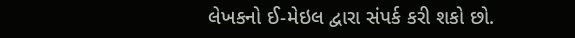લેખકનો ઈ-મેઇલ દ્વારા સંપર્ક કરી શકો છો.